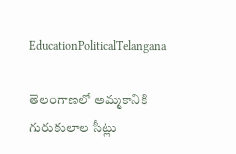EducationPoliticalTelangana

తెలంగాణలో అమ్మకానికి గురుకులాల సీట్లు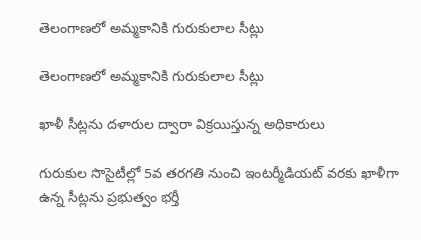తెలంగాణలో అమ్మకానికి గురుకులాల సీట్లు

తెలంగాణలో అమ్మకానికి గురుకులాల సీట్లు

ఖాళీ సీట్లను దళారుల ద్వారా విక్రయిస్తున్న అధికారులు

గురుకుల సొసైటీల్లో 5వ తరగతి నుంచి ఇంటర్మీడియట్ వరకు ఖాళీగా ఉన్న సీట్లను ప్రభుత్వం భర్తీ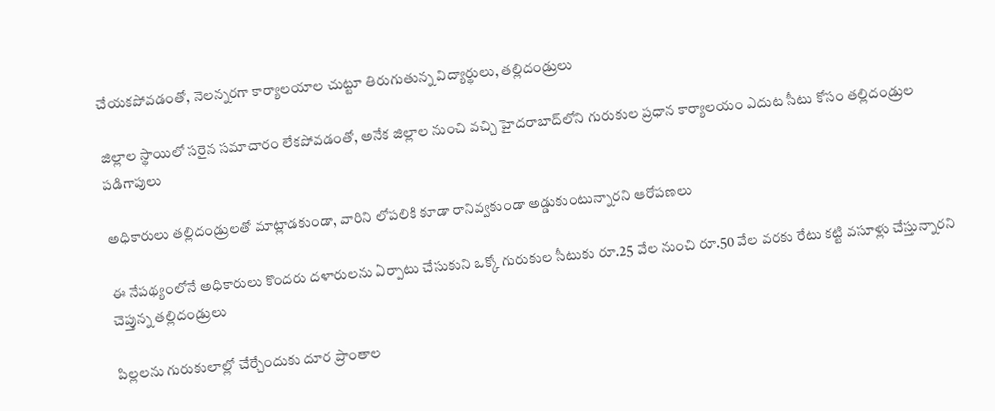చేయకపోవడంతో, నెలన్నరగా కార్యాలయాల చుట్టూ తిరుగుతున్న విద్యార్థులు, తల్లిదండ్రులు

జిల్లాల స్థాయిలో సరైన సమాచారం లేకపోవడంతో, అనేక జిల్లాల నుంచి వచ్చి హైదరాబాద్‌లోని గురుకుల ప్రధాన కార్యాలయం ఎదుట సీటు కోసం తల్లిదండ్రుల పడిగాపులు

అధికారులు తల్లిదండ్రులతో మాట్లాడకుండా, వారిని లోపలికి కూడా రానివ్వకుండా అడ్డుకుంటున్నారని ఆరోపణలు

ఈ నేపథ్యంలోనే అధికారులు కొందరు దళారులను ఏర్పాటు చేసుకుని ఒక్కో గురుకుల సీటుకు రూ.25 వేల నుంచి రూ.50 వేల వరకు రేటు కట్టి వసూళ్లు చేస్తున్నారని చెప్తున్న తల్లిదండ్రులు

పిల్లలను గురుకులాల్లో చేర్చేందుకు దూర ప్రాంతాల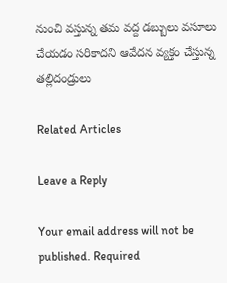నుంచి వస్తున్న తమ వద్ద డబ్బులు వసూలు చేయడం సరికాదని ఆవేదన వ్యక్తం చేస్తున్న తల్లిదండ్రులు

Related Articles

Leave a Reply

Your email address will not be published. Required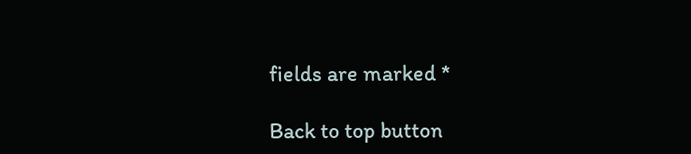fields are marked *

Back to top button